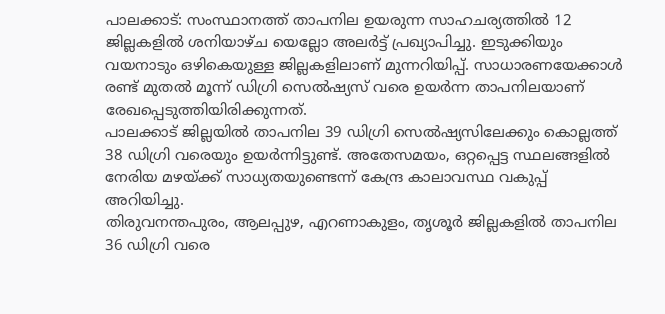പാലക്കാട്: സംസ്ഥാനത്ത് താപനില ഉയരുന്ന സാഹചര്യത്തിൽ 12 ജില്ലകളിൽ ശനിയാഴ്ച യെല്ലോ അലർട്ട് പ്രഖ്യാപിച്ചു. ഇടുക്കിയും വയനാടും ഒഴികെയുള്ള ജില്ലകളിലാണ് മുന്നറിയിപ്പ്. സാധാരണയേക്കാൾ രണ്ട് മുതൽ മൂന്ന് ഡിഗ്രി സെൽഷ്യസ് വരെ ഉയർന്ന താപനിലയാണ് രേഖപ്പെടുത്തിയിരിക്കുന്നത്.
പാലക്കാട് ജില്ലയിൽ താപനില 39 ഡിഗ്രി സെൽഷ്യസിലേക്കും കൊല്ലത്ത് 38 ഡിഗ്രി വരെയും ഉയർന്നിട്ടുണ്ട്. അതേസമയം, ഒറ്റപ്പെട്ട സ്ഥലങ്ങളിൽ നേരിയ മഴയ്ക്ക് സാധ്യതയുണ്ടെന്ന് കേന്ദ്ര കാലാവസ്ഥ വകുപ്പ് അറിയിച്ചു.
തിരുവനന്തപുരം, ആലപ്പുഴ, എറണാകുളം, തൃശൂർ ജില്ലകളിൽ താപനില 36 ഡിഗ്രി വരെ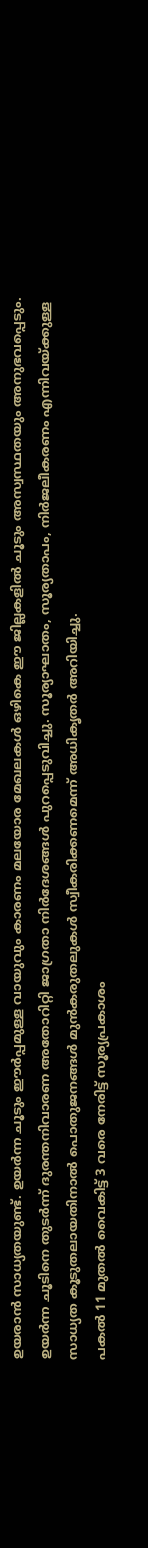ഉയരാൻ സാധ്യതയുണ്ട്. ഉയർന്ന ചൂടും ഈർപ്പമുള്ള വായുവും കാരണം മലയോര മേഖലകൾ ഒഴികെ ഈ ജില്ലകളിൽ ചൂടും അസ്വസ്ഥതയും അനുഭവപ്പെടും.
ഉയർന്ന ചൂടിനെ തുടർന്ന് ദുരന്തനിവാരണ അതോറിറ്റി ജാഗ്രതാ നിർദേശങ്ങൾ പുറപ്പെടുവിച്ചു. സൂര്യാഘാതം, സൂര്യതാപം, നിർജലീകരണം എന്നിവയ്ക്കുള്ള സാധ്യത കൂടുതലായതിനാൽ പൊതുജനങ്ങൾ മുൻകരുതലുകൾ സ്വീകരിക്കണമെന്ന് അധികൃതർ അറിയിച്ചു.
പകൽ 11 മുതൽ വൈകിട്ട് 3 വരെ നേരിട്ട് സൂര്യപ്രകാശം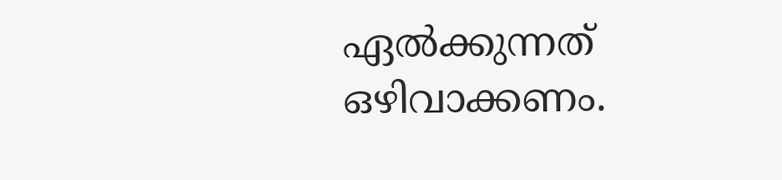ഏൽക്കുന്നത് ഒഴിവാക്കണം.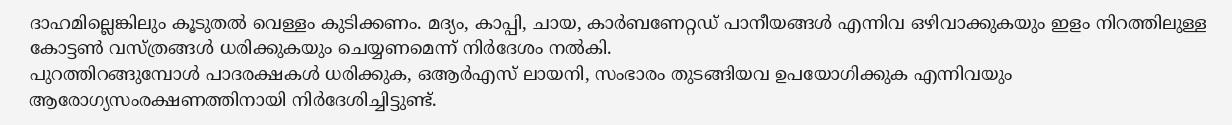ദാഹമില്ലെങ്കിലും കൂടുതൽ വെള്ളം കുടിക്കണം. മദ്യം, കാപ്പി, ചായ, കാർബണേറ്റഡ് പാനീയങ്ങൾ എന്നിവ ഒഴിവാക്കുകയും ഇളം നിറത്തിലുള്ള കോട്ടൺ വസ്ത്രങ്ങൾ ധരിക്കുകയും ചെയ്യണമെന്ന് നിർദേശം നൽകി.
പുറത്തിറങ്ങുമ്പോൾ പാദരക്ഷകൾ ധരിക്കുക, ഒആർഎസ് ലായനി, സംഭാരം തുടങ്ങിയവ ഉപയോഗിക്കുക എന്നിവയും ആരോഗ്യസംരക്ഷണത്തിനായി നിർദേശിച്ചിട്ടുണ്ട്.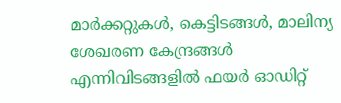മാർക്കറ്റുകൾ, കെട്ടിടങ്ങൾ, മാലിന്യ ശേഖരണ കേന്ദ്രങ്ങൾ എന്നിവിടങ്ങളിൽ ഫയർ ഓഡിറ്റ്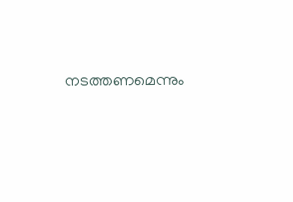നടത്തണമെന്നും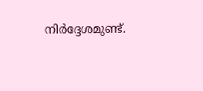നിർദ്ദേശമുണ്ട്.